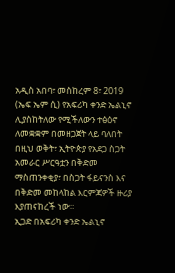አዲስ አበባ፣ መስከረም 8፣ 2019 (ኤፍ ኤም ሲ) የአፍሪካ ቀንድ ኤልኒኖ ሊያስከትለው የሚችለውን ተፅዕኖ ለመቋቋም በመዘጋጀት ላይ ባለበት በዚህ ወቅት፣ ኢትዮጵያ የአደጋ ስጋት አመራር ሥርዓቷን በቅድመ ማስጠንቀቂያ፣ በስጋት ፋይናንስ እና በቅድመ መከላከል እርምጃዎች ዙሪያ እያጠናከረች ነው።
ኢጋድ በአፍሪካ ቀንድ ኤልኒኖ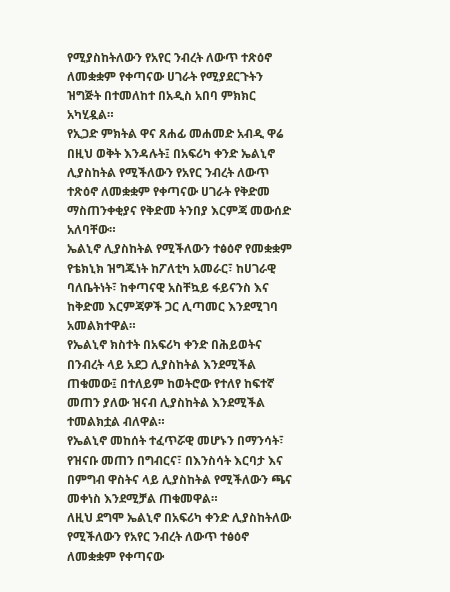የሚያስከትለውን የአየር ንብረት ለውጥ ተጽዕኖ ለመቋቋም የቀጣናው ሀገራት የሚያደርጉትን ዝግጅት በተመለከተ በአዲስ አበባ ምክክር አካሂዷል።
የኢጋድ ምክትል ዋና ጸሐፊ መሐመድ አብዲ ዋሬ በዚህ ወቅት እንዳሉት፤ በአፍሪካ ቀንድ ኤልኒኖ ሊያስከትል የሚችለውን የአየር ንብረት ለውጥ ተጽዕኖ ለመቋቋም የቀጣናው ሀገራት የቅድመ ማስጠንቀቂያና የቅድመ ትንበያ እርምጃ መውሰድ አለባቸው።
ኤልኒኖ ሊያስከትል የሚችለውን ተፅዕኖ የመቋቋም የቴክኒክ ዝግጁነት ከፖለቲካ አመራር፣ ከሀገራዊ ባለቤትነት፣ ከቀጣናዊ አስቸኳይ ፋይናንስ እና ከቅድመ እርምጃዎች ጋር ሊጣመር እንደሚገባ አመልክተዋል።
የኤልኒኖ ክስተት በአፍሪካ ቀንድ በሕይወትና በንብረት ላይ አደጋ ሊያስከትል እንደሚችል ጠቁመው፤ በተለይም ከወትሮው የተለየ ከፍተኛ መጠን ያለው ዝናብ ሊያስከትል እንደሚችል ተመልክቷል ብለዋል።
የኤልኒኖ መከሰት ተፈጥሯዊ መሆኑን በማንሳት፣ የዝናቡ መጠን በግብርና፣ በእንስሳት እርባታ እና በምግብ ዋስትና ላይ ሊያስከትል የሚችለውን ጫና መቀነስ እንደሚቻል ጠቁመዋል።
ለዚህ ደግሞ ኤልኒኖ በአፍሪካ ቀንድ ሊያስከትለው የሚችለውን የአየር ንብረት ለውጥ ተፅዕኖ ለመቋቋም የቀጣናው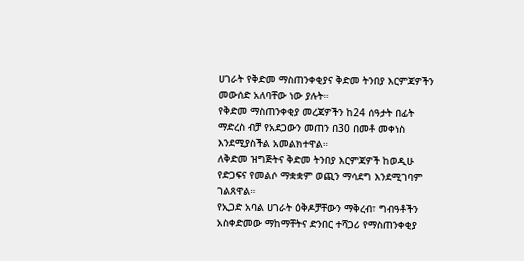ሀገራት የቅድመ ማስጠንቀቂያና ቅድመ ትንበያ እርምጃዎችን መውሰድ አለባቸው ነው ያሉት።
የቅድመ ማስጠንቀቂያ መረጃዎችን ከ24 ሰዓታት በፊት ማድረስ ብቻ የአደጋውን መጠን በ30 በመቶ መቀነስ እንደሚያስችል አመልክተዋል።
ለቅድመ ዝግጅትና ቅድመ ትንበያ እርምጃዎች ከወዲሁ የድጋፍና የመልሶ ማቋቋም ወጪን ማሳደግ እንደሚገባም ገልጸዋል።
የኢጋድ አባል ሀገራት ዕቅዶቻቸውን ማቅረብ፣ ግብዓቶችን አስቀድመው ማከማቸትና ድንበር ተሻጋሪ የማስጠንቀቂያ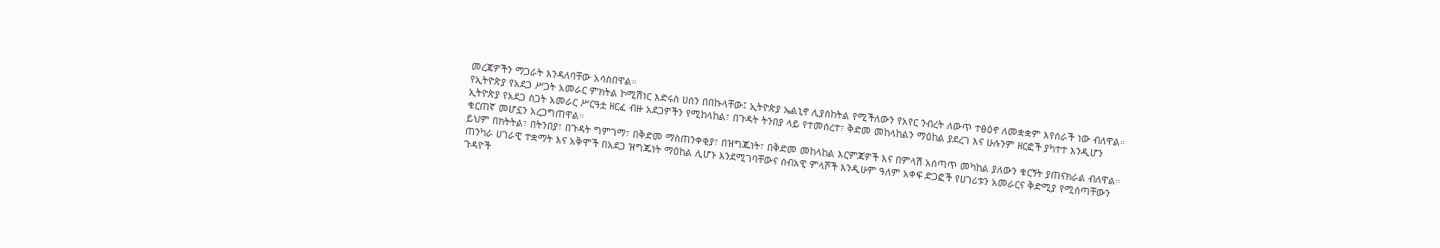መረጃዎችን ማጋራት እንዳለባቸው አሳስበዋል።
የኢትዮጵያ የአደጋ ሥጋት አመራር ምክትል ኮሚሽነር እድሩስ ሀሰን በበኩላቸው፤ ኢትዮጵያ ኤልኒኖ ሊያስከትል የሚችለውን የአየር ንብረት ለውጥ ተፅዕኖ ለመቋቋም እየሰራች ነው ብለዋል።
ኢትዮጵያ የአደጋ ስጋት አመራር ሥርዓቷ ዘርፈ ብዙ አደጋዎችን የሚከላከል፣ በጉዳት ትንበያ ላይ የተመሰረተ፣ ቅድመ መከላከልን ማዕከል ያደረገ እና ሁሉንም ዘርፎች ያካተተ እንዲሆን ቁርጠኛ መሆኗን አረጋግጠዋል።
ይህም በክትትል፣ በትንበያ፣ በጉዳት ግምገማ፣ በቅድመ ማስጠንቀቂያ፣ በዝግጁነት፣ በቅድመ መከላከል እርምጃዎች እና በምላሽ አሰጣጥ መካከል ያለውን ቁርኝት ያጠናክራል ብለዋል።
ጠንካራ ሀገራዊ ተቋማት እና አቅሞች በአደጋ ዝግጁነት ማዕከል ሊሆኑ እንደሚገባቸውና ሰብአዊ ምላሾች እንዲሁም ዓለም አቀፍ ድጋፎች የሀገሪቱን አመራርና ቅድሚያ የሚሰጣቸውን ጉዳዮች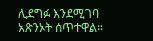ሊደግፉ እንደሚገባ አጽንኦት ሰጥተዋል።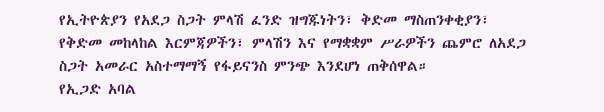የኢትዮጵያን የአደጋ ስጋት ምላሽ ፈንድ ዝግጁነትን፣ ቅድመ ማስጠንቀቂያን፣ የቅድመ መከላከል እርምጃዎችን፣ ምላሽን እና የማቋቋም ሥራዎችን ጨምሮ ለአደጋ ስጋት አመራር አስተማማኝ የፋይናንስ ምንጭ እንደሆነ ጠቅሰዋል።
የኢጋድ አባል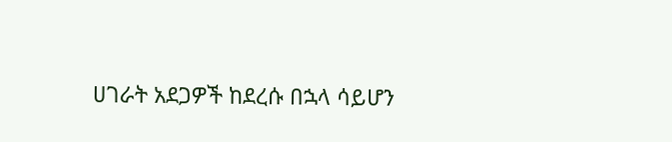ሀገራት አደጋዎች ከደረሱ በኋላ ሳይሆን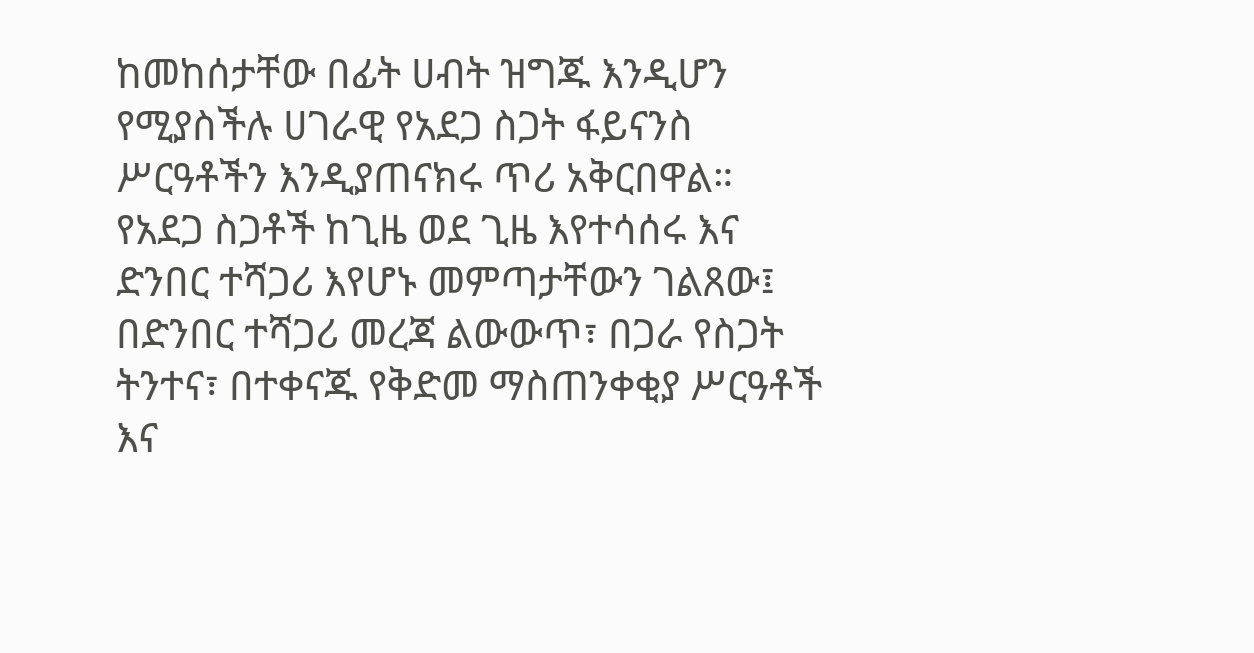ከመከሰታቸው በፊት ሀብት ዝግጁ እንዲሆን የሚያስችሉ ሀገራዊ የአደጋ ስጋት ፋይናንስ ሥርዓቶችን እንዲያጠናክሩ ጥሪ አቅርበዋል።
የአደጋ ስጋቶች ከጊዜ ወደ ጊዜ እየተሳሰሩ እና ድንበር ተሻጋሪ እየሆኑ መምጣታቸውን ገልጸው፤ በድንበር ተሻጋሪ መረጃ ልውውጥ፣ በጋራ የስጋት ትንተና፣ በተቀናጁ የቅድመ ማስጠንቀቂያ ሥርዓቶች እና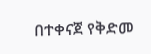በተቀናጀ የቅድመ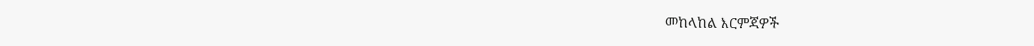መከላከል እርምጃዎች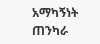አማካኝነት ጠንካራ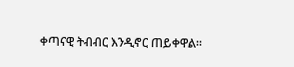ቀጣናዊ ትብብር እንዲኖር ጠይቀዋል።